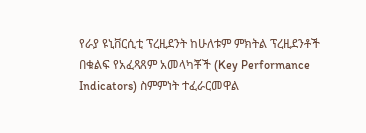የራያ ዩኒቨርሲቲ ፕረዚደንት ከሁለቱም ምክትል ፕረዚደንቶች በቁልፍ የአፈጻጸም አመላካቾች (Key Performance Indicators) ስምምነት ተፈራርመዋል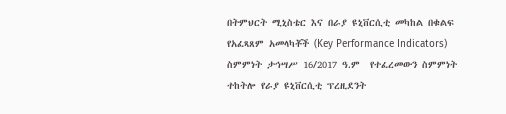በትምህርት ሚኒስቴር እና በራያ ዩኒቨርሲቲ መካከል በቁልፍ የአፈጻጸም አመላካቾች (Key Performance Indicators) ስምምነት ታኅሣሥ 16/2017 ዓ.ም  የተፈረመውን ስምምነት ተከትሎ የራያ ዩኒቨርሲቲ ፕረዚደንት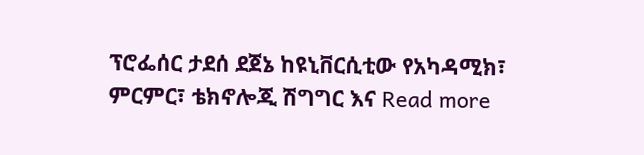ፕሮፌሰር ታደሰ ደጀኔ ከዩኒቨርሲቲው የአካዳሚክ፣ ምርምር፣ ቴክኖሎጂ ሽግግር እና Read more